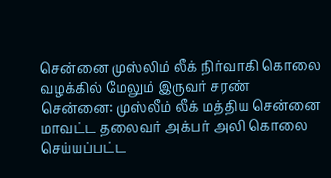சென்னை முஸ்லிம் லீக் நிர்வாகி கொலை வழக்கில் மேலும் இருவர் சரண்
சென்னை: முஸ்லீம் லீக் மத்திய சென்னை மாவட்ட தலைவர் அக்பர் அலி கொலை செய்யப்பட்ட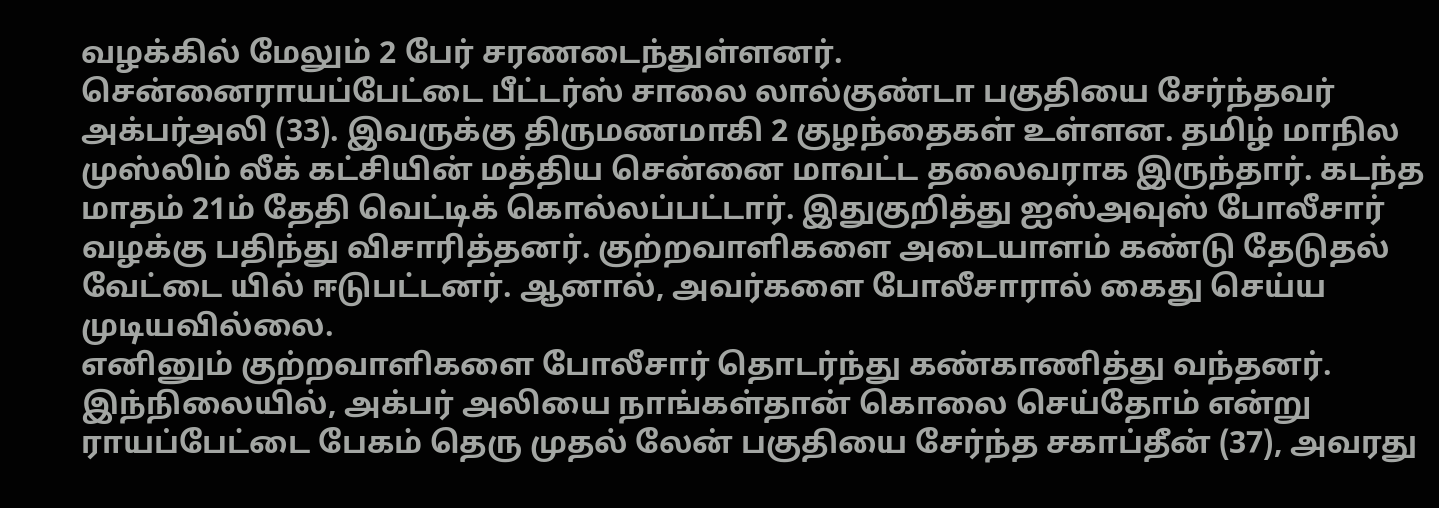வழக்கில் மேலும் 2 பேர் சரணடைந்துள்ளனர்.
சென்னைராயப்பேட்டை பீட்டர்ஸ் சாலை லால்குண்டா பகுதியை சேர்ந்தவர் அக்பர்அலி (33). இவருக்கு திருமணமாகி 2 குழந்தைகள் உள்ளன. தமிழ் மாநில முஸ்லிம் லீக் கட்சியின் மத்திய சென்னை மாவட்ட தலைவராக இருந்தார். கடந்த மாதம் 21ம் தேதி வெட்டிக் கொல்லப்பட்டார். இதுகுறித்து ஐஸ்அவுஸ் போலீசார் வழக்கு பதிந்து விசாரித்தனர். குற்றவாளிகளை அடையாளம் கண்டு தேடுதல் வேட்டை யில் ஈடுபட்டனர். ஆனால், அவர்களை போலீசாரால் கைது செய்ய முடியவில்லை.
எனினும் குற்றவாளிகளை போலீசார் தொடர்ந்து கண்காணித்து வந்தனர். இந்நிலையில், அக்பர் அலியை நாங்கள்தான் கொலை செய்தோம் என்று ராயப்பேட்டை பேகம் தெரு முதல் லேன் பகுதியை சேர்ந்த சகாப்தீன் (37), அவரது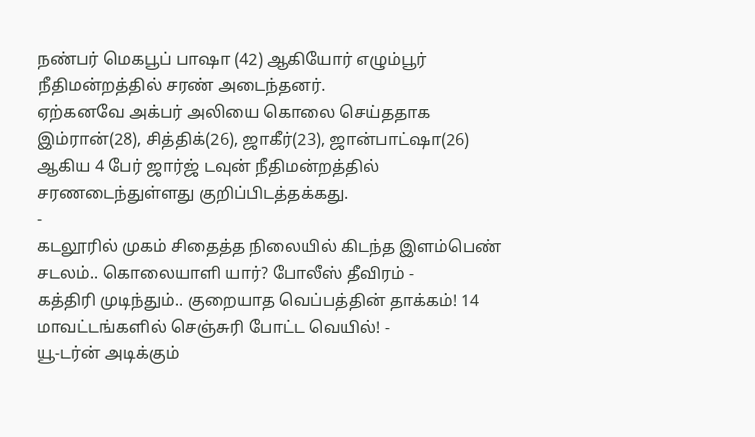நண்பர் மெகபூப் பாஷா (42) ஆகியோர் எழும்பூர் நீதிமன்றத்தில் சரண் அடைந்தனர்.
ஏற்கனவே அக்பர் அலியை கொலை செய்ததாக இம்ரான்(28), சித்திக்(26), ஜாகீர்(23), ஜான்பாட்ஷா(26) ஆகிய 4 பேர் ஜார்ஜ் டவுன் நீதிமன்றத்தில் சரணடைந்துள்ளது குறிப்பிடத்தக்கது.
-
கடலூரில் முகம் சிதைத்த நிலையில் கிடந்த இளம்பெண் சடலம்.. கொலையாளி யார்? போலீஸ் தீவிரம் -
கத்திரி முடிந்தும்.. குறையாத வெப்பத்தின் தாக்கம்! 14 மாவட்டங்களில் செஞ்சுரி போட்ட வெயில்! -
யூ-டர்ன் அடிக்கும்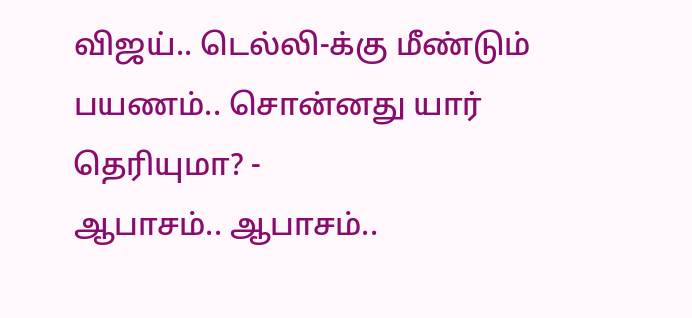விஜய்.. டெல்லி-க்கு மீண்டும் பயணம்.. சொன்னது யார் தெரியுமா? -
ஆபாசம்.. ஆபாசம்..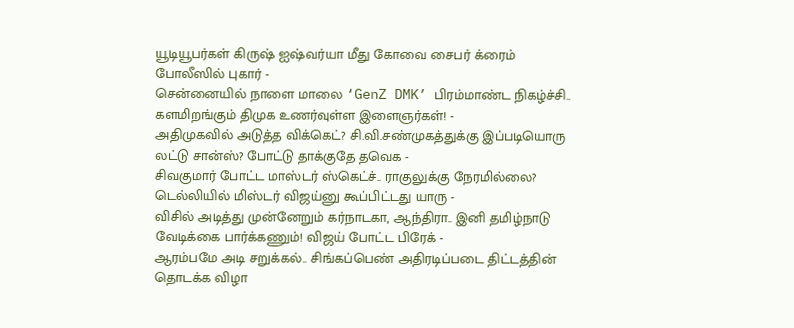யூடியூபர்கள் கிருஷ் ஐஷ்வர்யா மீது கோவை சைபர் க்ரைம் போலீஸில் புகார் -
சென்னையில் நாளை மாலை ‘GenZ DMK’ பிரம்மாண்ட நிகழ்ச்சி.. களமிறங்கும் திமுக உணர்வுள்ள இளைஞர்கள்! -
அதிமுகவில் அடுத்த விக்கெட்? சி.வி.சண்முகத்துக்கு இப்படியொரு லட்டு சான்ஸ்? போட்டு தாக்குதே தவெக -
சிவகுமார் போட்ட மாஸ்டர் ஸ்கெட்ச்.. ராகுலுக்கு நேரமில்லை? டெல்லியில் மிஸ்டர் விஜய்னு கூப்பிட்டது யாரு -
விசில் அடித்து முன்னேறும் கர்நாடகா, ஆந்திரா.. இனி தமிழ்நாடு வேடிக்கை பார்க்கணும்! விஜய் போட்ட பிரேக் -
ஆரம்பமே அடி சறுக்கல்.. சிங்கப்பெண் அதிரடிப்படை திட்டத்தின் தொடக்க விழா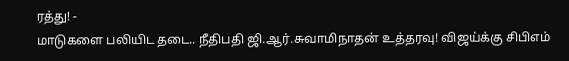ரத்து! -
மாடுகளை பலியிட தடை.. நீதிபதி ஜி.ஆர்.சுவாமிநாதன் உத்தரவு! விஜய்க்கு சிபிஎம்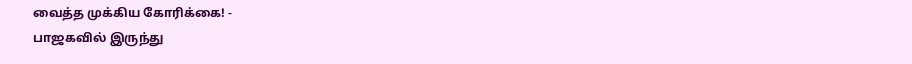வைத்த முக்கிய கோரிக்கை! -
பாஜகவில் இருந்து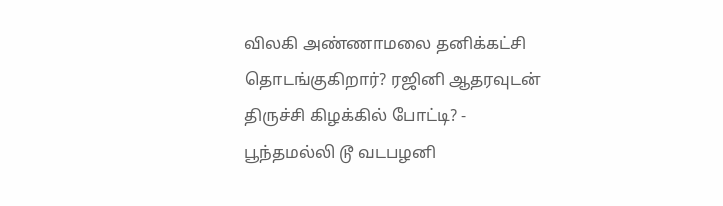விலகி அண்ணாமலை தனிக்கட்சி தொடங்குகிறார்? ரஜினி ஆதரவுடன் திருச்சி கிழக்கில் போட்டி? -
பூந்தமல்லி டூ வடபழனி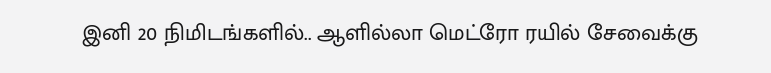இனி 20 நிமிடங்களில்.. ஆளில்லா மெட்ரோ ரயில் சேவைக்கு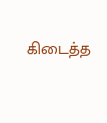கிடைத்த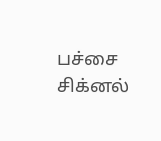பச்சை சிக்னல்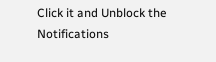Click it and Unblock the Notifications